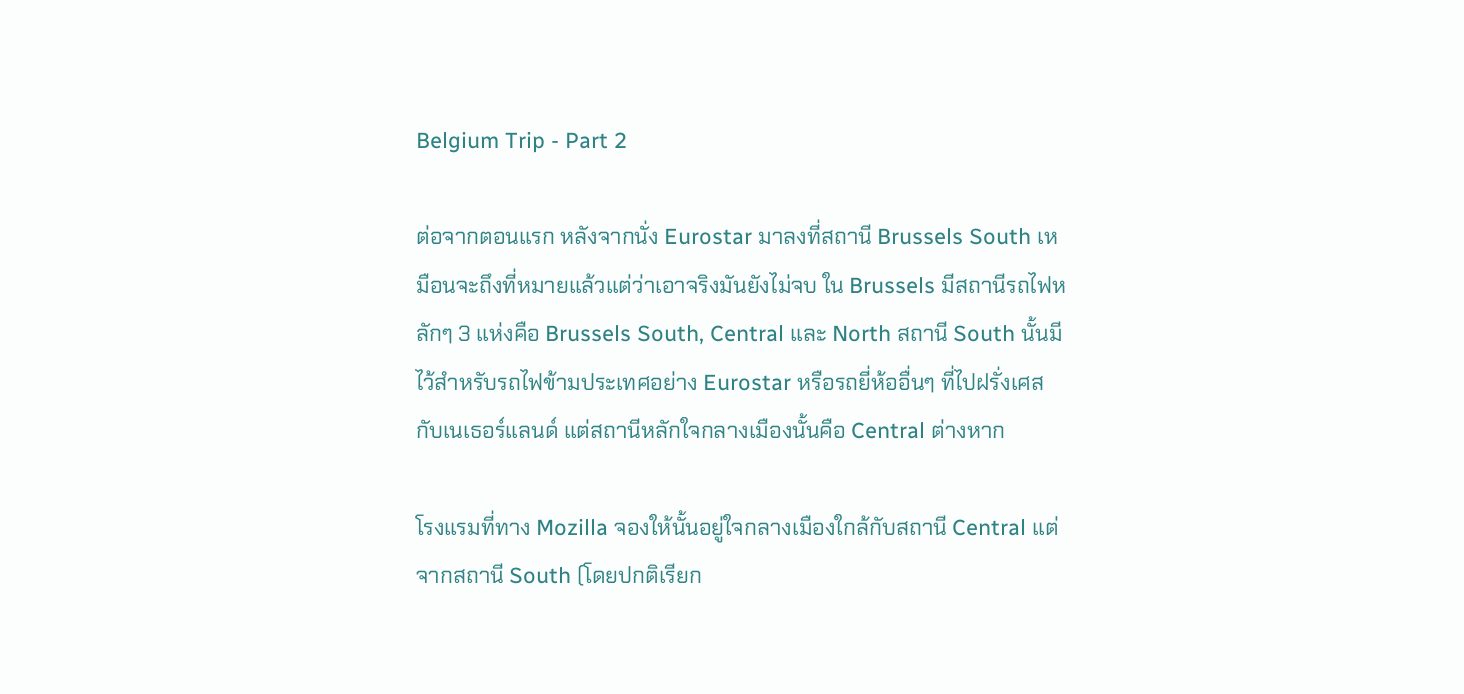Belgium Trip - Part 2

ต่อจากตอนแรก หลังจากนั่ง Eurostar มาลงที่สถานี Brussels South เหมือนจะถึงที่หมายแล้วแต่ว่าเอาจริงมันยังไม่จบ ใน Brussels มีสถานีรถไฟหลักๆ 3 แห่งคือ Brussels South, Central และ North สถานี South นั้นมีไว้สำหรับรถไฟข้ามประเทศอย่าง Eurostar หรือรถยี่ห้ออื่นๆ ที่ไปฝรั่งเศสกับเนเธอร์แลนด์ แต่สถานีหลักใจกลางเมืองนั้นคือ Central ต่างหาก

โรงแรมที่ทาง Mozilla จองให้นั้นอยู่ใจกลางเมืองใกล้กับสถานี Central แต่จากสถานี South (โดยปกติเรียก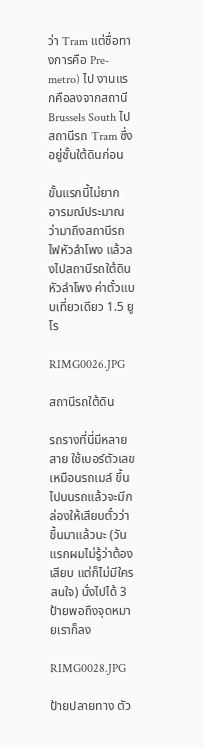ว่า Tram แต่ชื่อทางการคือ Pre-metro) ไป งานแรกคือลงจากสถานี Brussels South ไปสถานีรถ Tram ซึ่งอยู่ชั้นใต้ดินก่อน

ขั้นแรกนี้ไม่ยาก อารมณ์ประมาณว่ามาถึงสถานีรถไฟหัวลำโพง แล้วลงไปสถานีรถใต้ดินหัวลำโพง ค่าตั๋วแบบเที่ยวเดียว 1.5 ยูโร

RIMG0026.JPG

สถานีรถใต้ดิน

รถรางที่นี่มีหลายสาย ใช้เบอร์ตัวเลขเหมือนรถเมล์ ขึ้นไปบนรถแล้วจะมีกล่องให้เสียบตั๋วว่าขึ้นมาแล้วนะ (วันแรกผมไม่รู้ว่าต้องเสียบ แต่ก็ไม่มีใครสนใจ) นั่งไปได้ 3 ป้ายพอถึงจุดหมายเราก็ลง

RIMG0028.JPG

ป้ายปลายทาง ตัว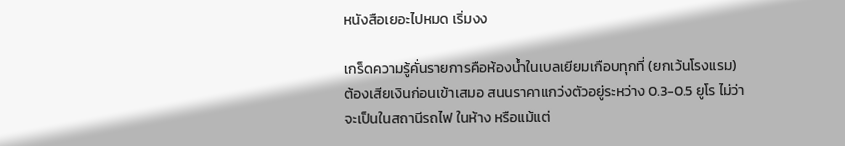หนังสือเยอะไปหมด เริ่มงง

เกร็ดความรู้คั่นรายการคือห้องน้ำในเบลเยียมเกือบทุกที่ (ยกเว้นโรงแรม) ต้องเสียเงินก่อนเข้าเสมอ สนนราคาแกว่งตัวอยู่ระหว่าง 0.3-0.5 ยูโร ไม่ว่าจะเป็นในสถานีรถไฟ ในห้าง หรือแม้แต่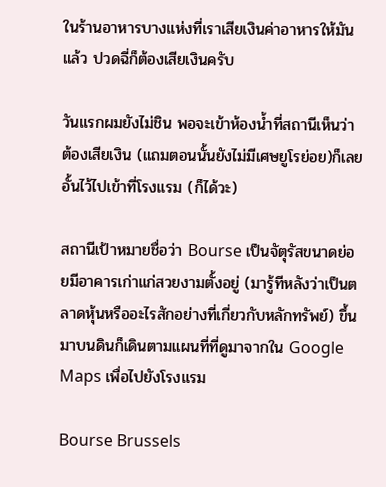ในร้านอาหารบางแห่งที่เราเสียเงินค่าอาหารให้มันแล้ว ปวดฉี่ก็ต้องเสียเงินครับ

วันแรกผมยังไม่ชิน พอจะเข้าห้องน้ำที่สถานีเห็นว่าต้องเสียเงิน (แถมตอนนั้นยังไม่มีเศษยูโรย่อย)ก็เลยอั้นไว้ไปเข้าที่โรงแรม (ก็ได้วะ)

สถานีเป้าหมายชื่อว่า Bourse เป็นจัตุรัสขนาดย่อยมีอาคารเก่าแก่สวยงามตั้งอยู่ (มารู้ทีหลังว่าเป็นตลาดหุ้นหรืออะไรสักอย่างที่เกี่ยวกับหลักทรัพย์) ขึ้นมาบนดินก็เดินตามแผนที่ที่ดูมาจากใน Google Maps เพื่อไปยังโรงแรม

Bourse Brussels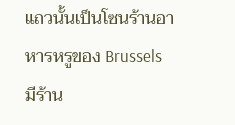แถวนั้นเป็นโซนร้านอาหารหรูของ Brussels มีร้าน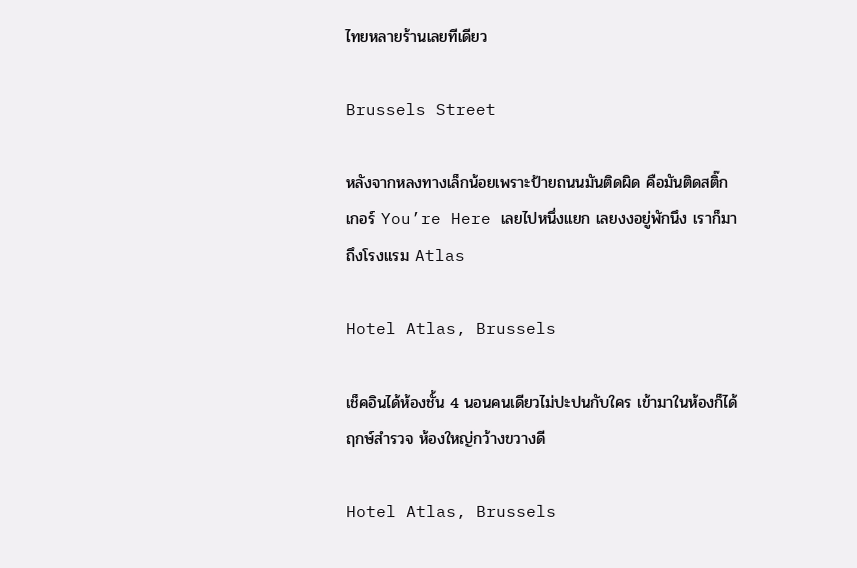ไทยหลายร้านเลยทีเดียว

Brussels Street

หลังจากหลงทางเล็กน้อยเพราะป้ายถนนมันติดผิด คือมันติดสติ๊กเกอร์ You’re Here เลยไปหนึ่งแยก เลยงงอยู่พักนึง เราก็มาถึงโรงแรม Atlas

Hotel Atlas, Brussels

เช็คอินได้ห้องชั้น 4 นอนคนเดียวไม่ปะปนกับใคร เข้ามาในห้องก็ได้ฤกษ์สำรวจ ห้องใหญ่กว้างขวางดี

Hotel Atlas, Brussels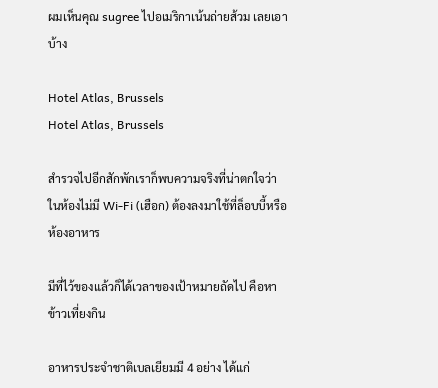ผมเห็นคุณ sugree ไปอเมริกาเน้นถ่ายส้วม เลยเอาบ้าง

Hotel Atlas, Brussels
Hotel Atlas, Brussels

สำรวจไปอีกสักพักเราก็พบความจริงที่น่าตกใจว่าในห้องไม่มี Wi-Fi (เฮือก) ต้องลงมาใช้ที่ล็อบบี้หรือห้องอาหาร

มีที่ไว้ของแล้วก็ได้เวลาของเป้าหมายถัดไป คือหาข้าวเที่ยงกิน

อาหารประจำชาติเบลเยียมมี 4 อย่าง ได้แก่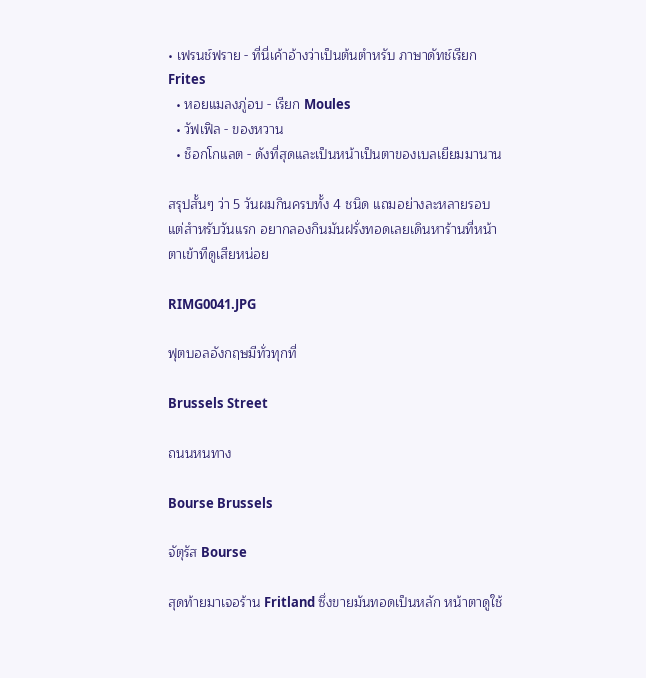• เฟรนช์ฟราย - ที่นี่เค้าอ้างว่าเป็นต้นตำหรับ ภาษาดัทช์เรียก Frites
  • หอยแมลงภู่อบ - เรียก Moules
  • วัฟเฟิล - ของหวาน
  • ช็อกโกแลต - ดังที่สุดและเป็นหน้าเป็นตาของเบลเยียมมานาน

สรุปสั้นๆ ว่า 5 วันผมกินครบทั้ง 4 ชนิด แถมอย่างละหลายรอบ แต่สำหรับวันแรก อยากลองกินมันฝรั่งทอดเลยเดินหาร้านที่หน้าตาเข้าทีดูเสียหน่อย

RIMG0041.JPG

ฟุตบอลอังกฤษมีทั่วทุกที่

Brussels Street

ถนนหนทาง

Bourse Brussels

จัตุรัส Bourse

สุดท้ายมาเจอร้าน Fritland ซึ่งขายมันทอดเป็นหลัก หน้าตาดูใช้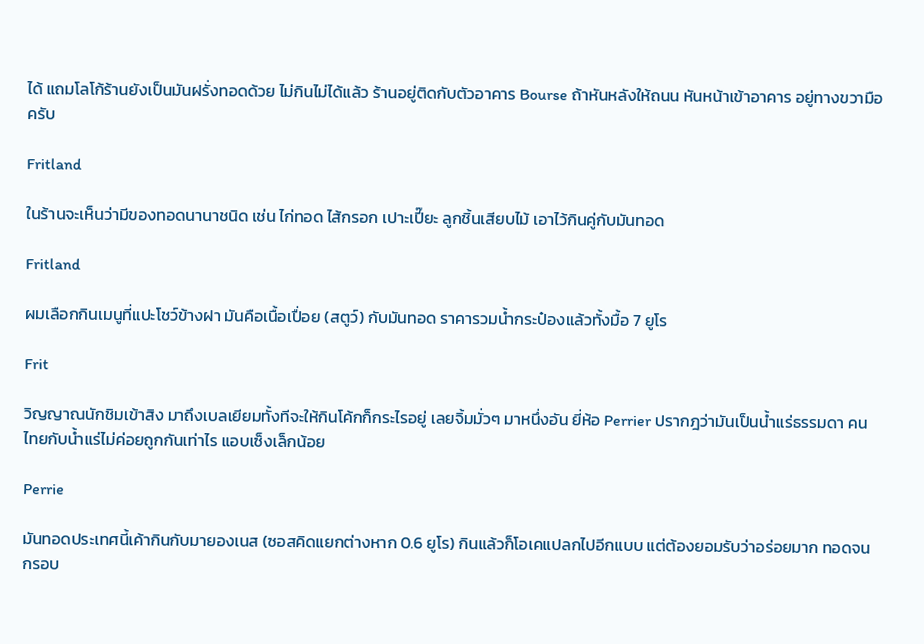ได้ แถมโลโก้ร้านยังเป็นมันฝรั่งทอดด้วย ไม่กินไม่ได้แล้ว ร้านอยู่ติดกับตัวอาคาร Bourse ถ้าหันหลังให้ถนน หันหน้าเข้าอาคาร อยู่ทางขวามือครับ

Fritland

ในร้านจะเห็นว่ามีของทอดนานาชนิด เช่น ไก่ทอด ไส้กรอก เปาะเปี๊ยะ ลูกชิ้นเสียบไม้ เอาไว้กินคู่กับมันทอด

Fritland

ผมเลือกกินเมนูที่แปะโชว์ข้างฝา มันคือเนื้อเปื่อย (สตูว์) กับมันทอด ราคารวมน้ำกระป๋องแล้วทั้งมื้อ 7 ยูโร

Frit

วิญญาณนักชิมเข้าสิง มาถึงเบลเยียมทั้งทีจะให้กินโค้กก็กระไรอยู่ เลยจิ้มมั่วๆ มาหนึ่งอัน ยี่ห้อ Perrier ปรากฎว่ามันเป็นน้ำแร่ธรรมดา คนไทยกับน้ำแร่ไม่ค่อยถูกกันเท่าไร แอบเซ็งเล็กน้อย

Perrie

มันทอดประเทศนี้เค้ากินกับมายองเนส (ซอสคิดแยกต่างหาก 0.6 ยูโร) กินแล้วก็โอเคแปลกไปอีกแบบ แต่ต้องยอมรับว่าอร่อยมาก ทอดจนกรอบ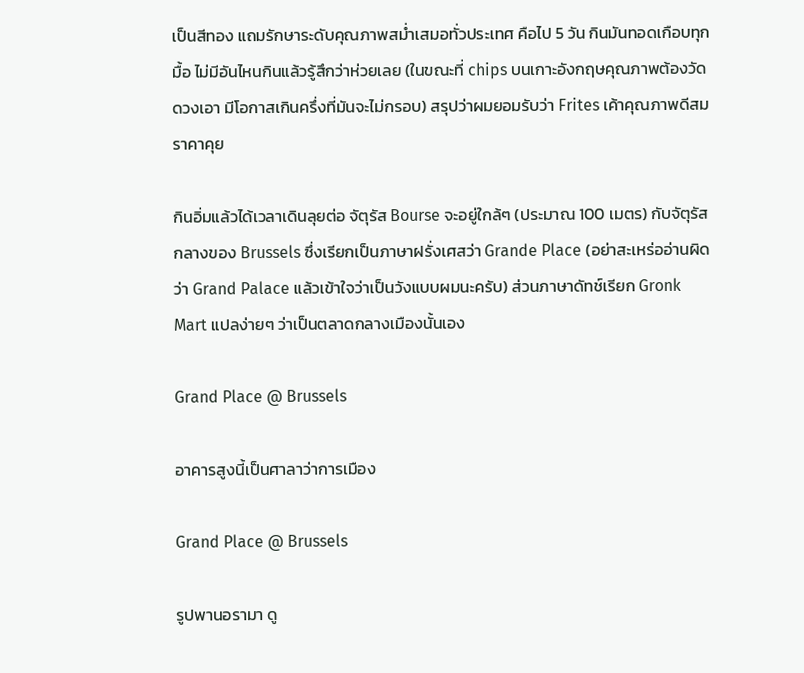เป็นสีทอง แถมรักษาระดับคุณภาพสม่ำเสมอทั่วประเทศ คือไป 5 วัน กินมันทอดเกือบทุกมื้อ ไม่มีอันไหนกินแล้วรู้สึกว่าห่วยเลย (ในขณะที่ chips บนเกาะอังกฤษคุณภาพต้องวัดดวงเอา มีโอกาสเกินครึ่งที่มันจะไม่กรอบ) สรุปว่าผมยอมรับว่า Frites เค้าคุณภาพดีสมราคาคุย

กินอิ่มแล้วได้เวลาเดินลุยต่อ จัตุรัส Bourse จะอยู่ใกล้ๆ (ประมาณ 100 เมตร) กับจัตุรัสกลางของ Brussels ซึ่งเรียกเป็นภาษาฝรั่งเศสว่า Grande Place (อย่าสะเหร่ออ่านผิดว่า Grand Palace แล้วเข้าใจว่าเป็นวังแบบผมนะครับ) ส่วนภาษาดัทช์เรียก Gronk Mart แปลง่ายๆ ว่าเป็นตลาดกลางเมืองนั้นเอง

Grand Place @ Brussels

อาคารสูงนี้เป็นศาลาว่าการเมือง

Grand Place @ Brussels

รูปพานอรามา ดู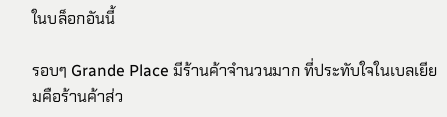ในบล็อกอันนี้

รอบๆ Grande Place มีร้านค้าจำนวนมาก ที่ประทับใจในเบลเยียมคือร้านค้าส่ว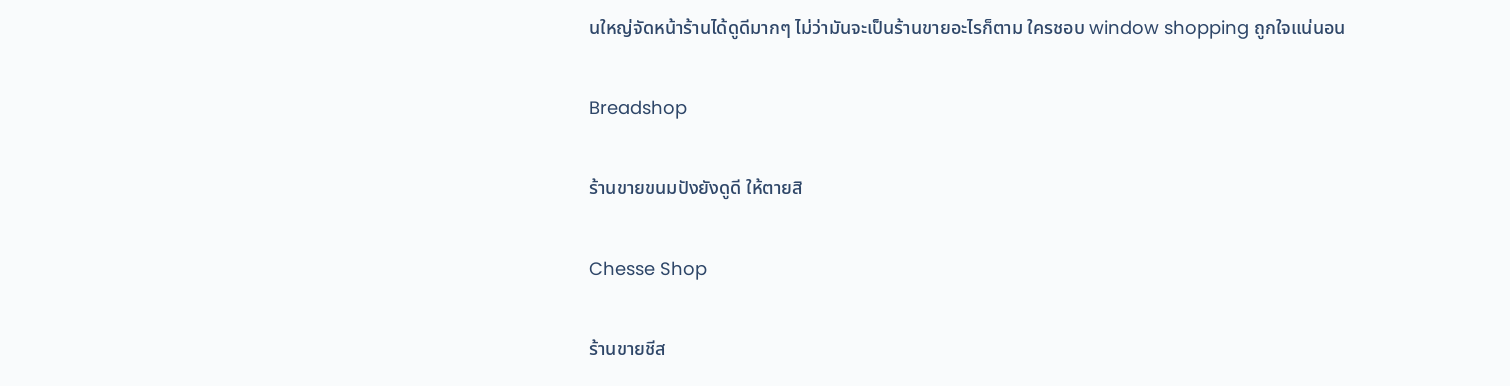นใหญ่จัดหน้าร้านได้ดูดีมากๆ ไม่ว่ามันจะเป็นร้านขายอะไรก็ตาม ใครชอบ window shopping ถูกใจแน่นอน

Breadshop

ร้านขายขนมปังยังดูดี ให้ตายสิ

Chesse Shop

ร้านขายชีส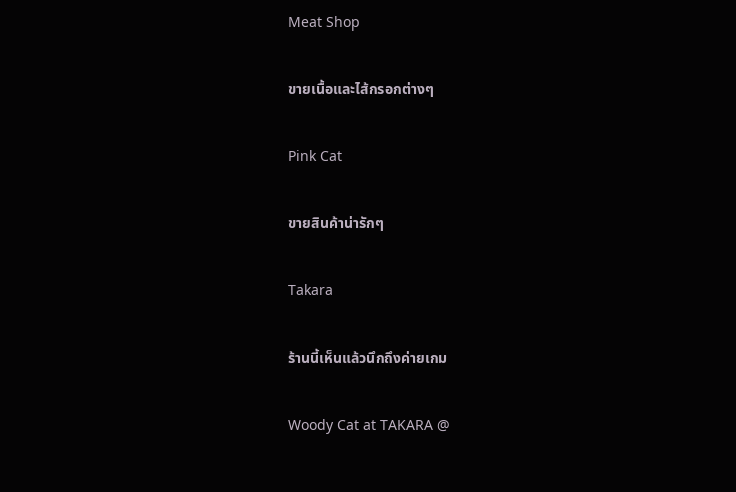Meat Shop

ขายเนื้อและไส้กรอกต่างๆ

Pink Cat

ขายสินค้าน่ารักๆ

Takara

ร้านนี้เห็นแล้วนึกถึงค่ายเกม

Woody Cat at TAKARA @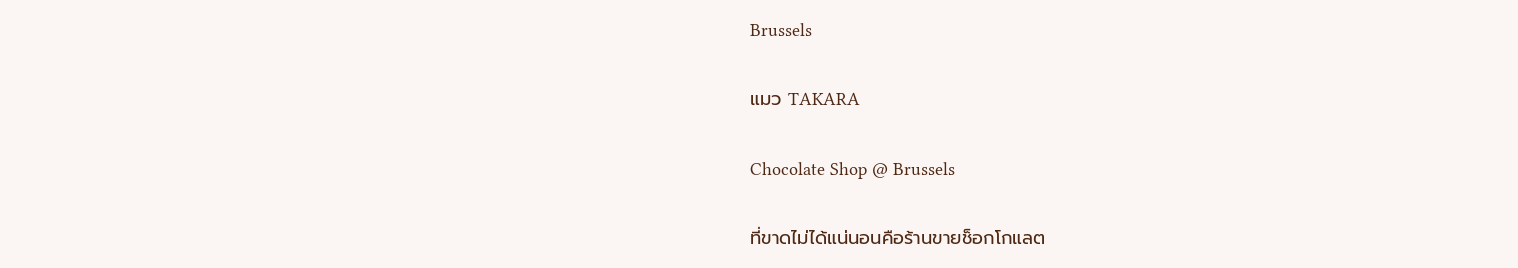Brussels

แมว TAKARA

Chocolate Shop @ Brussels

ที่ขาดไม่ได้แน่นอนคือร้านขายช็อกโกแลต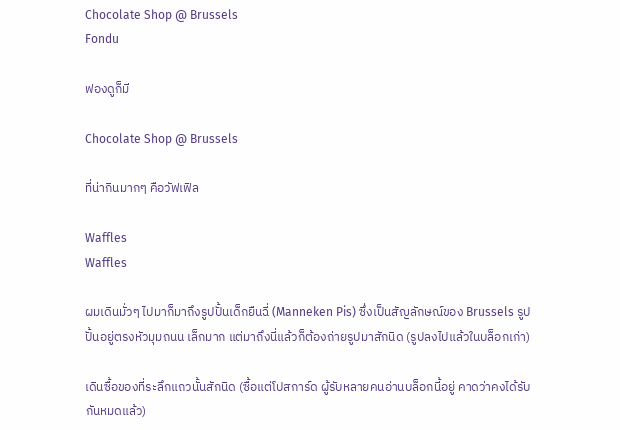Chocolate Shop @ Brussels
Fondu

ฟองดูก็มี

Chocolate Shop @ Brussels

ที่น่ากินมากๆ คือวัฟเฟิล

Waffles
Waffles

ผมเดินมั่วๆ ไปมาก็มาถึงรูปปั้นเด็กยืนฉี่ (Manneken Pis) ซึ่งเป็นสัญลักษณ์ของ Brussels รูปปั้นอยู่ตรงหัวมุมถนน เล็กมาก แต่มาถึงนี่แล้วก็ต้องถ่ายรูปมาสักนิด (รูปลงไปแล้วในบล็อกเก่า)

เดินซื้อของที่ระลึกแถวนั้นสักนิด (ซื้อแต่โปสการ์ด ผู้รับหลายคนอ่านบล็อกนี้อยู่ คาดว่าคงได้รับกันหมดแล้ว)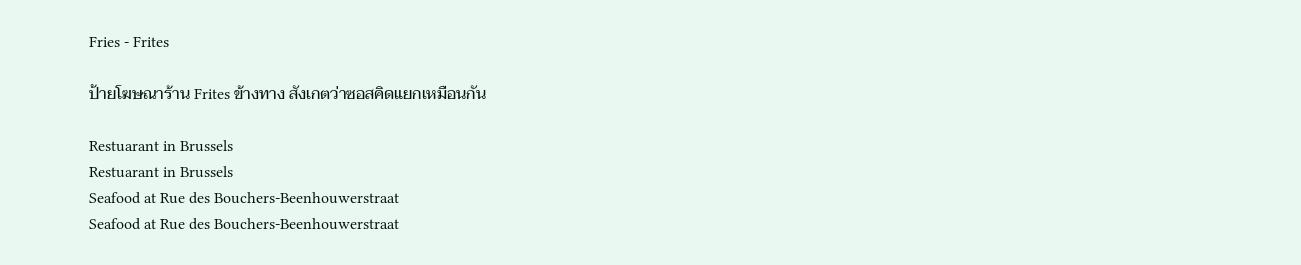Fries - Frites

ป้ายโฆษณาร้าน Frites ข้างทาง สังเกตว่าซอสคิดแยกเหมือนกัน

Restuarant in Brussels
Restuarant in Brussels
Seafood at Rue des Bouchers-Beenhouwerstraat
Seafood at Rue des Bouchers-Beenhouwerstraat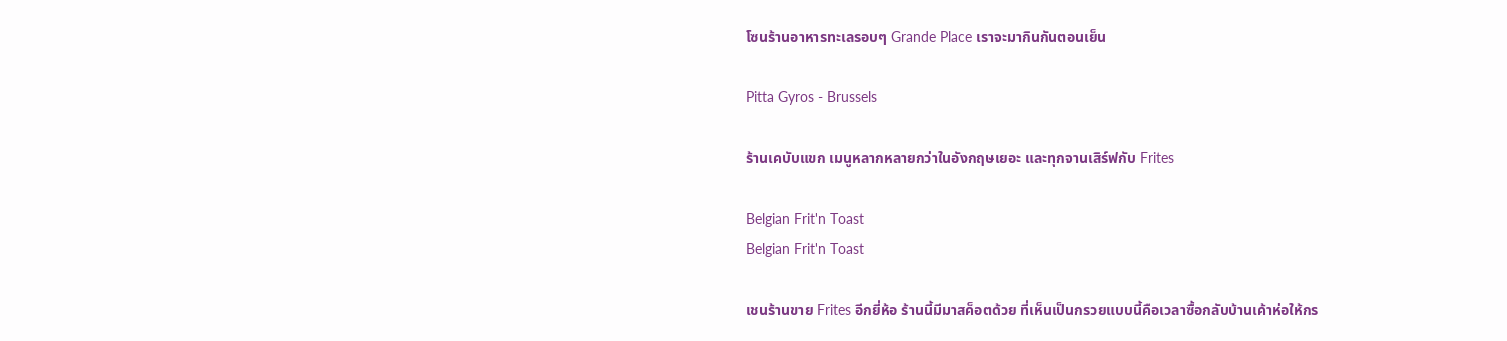โซนร้านอาหารทะเลรอบๆ Grande Place เราจะมากินกันตอนเย็น

Pitta Gyros - Brussels

ร้านเคบับแขก เมนูหลากหลายกว่าในอังกฤษเยอะ และทุกจานเสิร์ฟกับ Frites

Belgian Frit'n Toast
Belgian Frit'n Toast

เชนร้านขาย Frites อีกยี่ห้อ ร้านนี้มีมาสค็อตด้วย ที่เห็นเป็นกรวยแบบนี้คือเวลาซื้อกลับบ้านเค้าห่อให้กร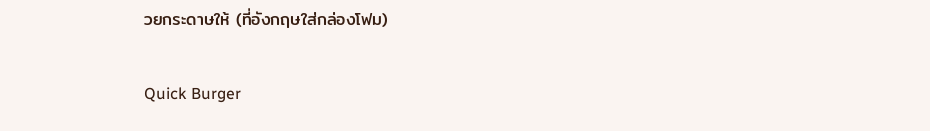วยกระดาษให้ (ที่อังกฤษใส่กล่องโฟม)

Quick Burger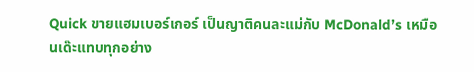Quick ขายแฮมเบอร์เกอร์ เป็นญาติคนละแม่กับ McDonald’s เหมือนเด๊ะแทบทุกอย่าง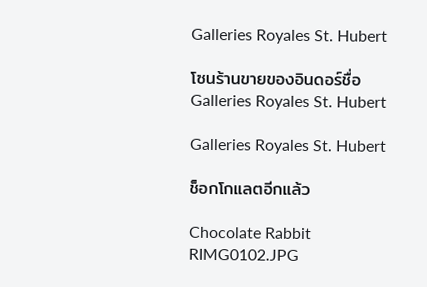Galleries Royales St. Hubert

โซนร้านขายของอินดอร์ชื่อ Galleries Royales St. Hubert

Galleries Royales St. Hubert

ช็อกโกแลตอีกแล้ว

Chocolate Rabbit
RIMG0102.JPG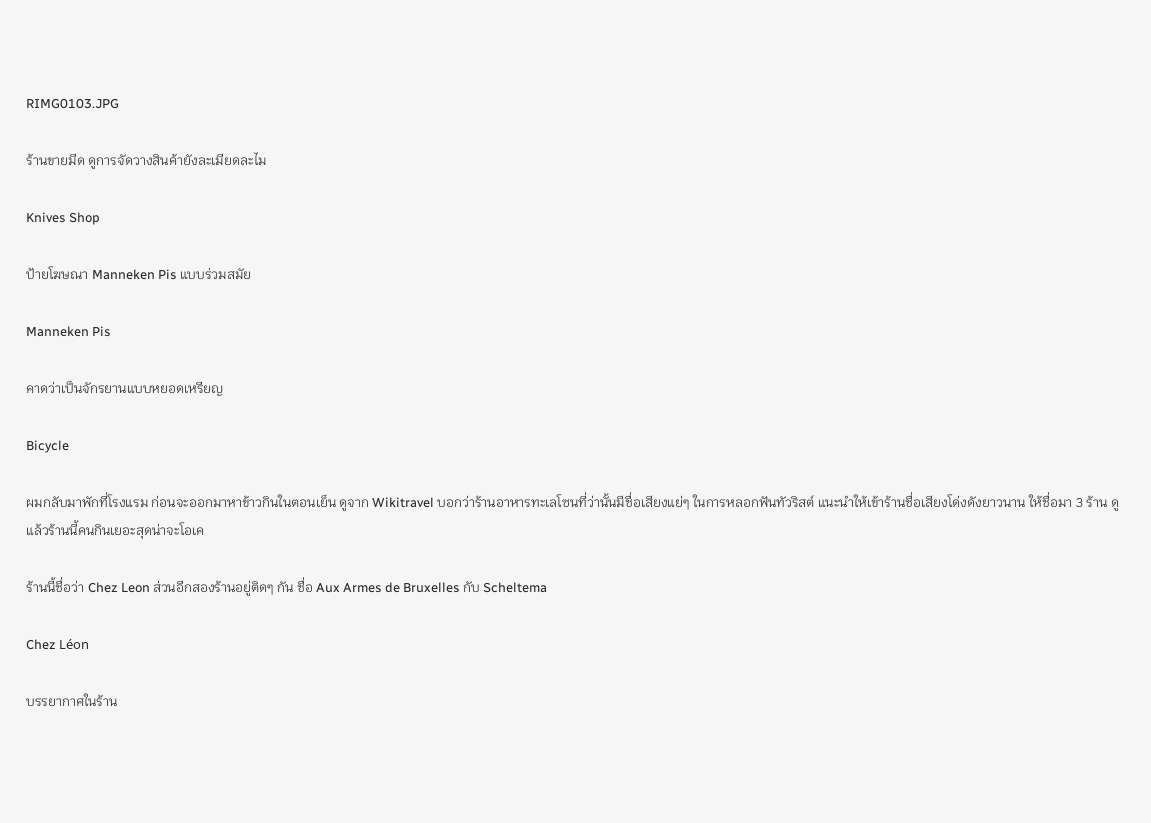RIMG0103.JPG

ร้านขายมีด ดูการจัดวางสินค้ายังละเมียดละไม

Knives Shop

ป้ายโฆษณา Manneken Pis แบบร่วมสมัย

Manneken Pis

คาดว่าเป็นจักรยานแบบหยอดเหรียญ

Bicycle

ผมกลับมาพักที่โรงแรม ก่อนจะออกมาหาข้าวกินในตอนเย็น ดูจาก Wikitravel บอกว่าร้านอาหารทะเลโซนที่ว่านั้นมีชื่อเสียงแย่ๆ ในการหลอกฟันทัวริสต์ แนะนำให้เข้าร้านชื่อเสียงโด่งดังยาวนาน ให้ชื่อมา 3 ร้าน ดูแล้วร้านนี้คนกินเยอะสุดน่าจะโอเค

ร้านนี้ชื่อว่า Chez Leon ส่วนอีกสองร้านอยู่ติดๆ กัน ชื่อ Aux Armes de Bruxelles กับ Scheltema

Chez Léon

บรรยากาศในร้าน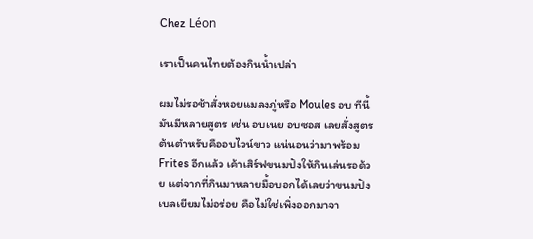Chez Léon

เราเป็นคนไทยต้องกินน้ำเปล่า

ผมไม่รอช้าสั่งหอยแมลงภู่หรือ Moules อบ ทีนี้มันมีหลายสูตร เช่น อบเนย อบซอส เลยสั่งสูตรต้นตำหรับคืออบไวน์ขาว แน่นอนว่ามาพร้อม Frites อีกแล้ว เค้าเสิร์ฟขนมปังให้กินเล่นรอด้วย แต่จากที่กินมาหลายมื้อบอกได้เลยว่าขนมปังเบลเยียมไม่อร่อย คือไม่ใช่เพิ่งออกมาจา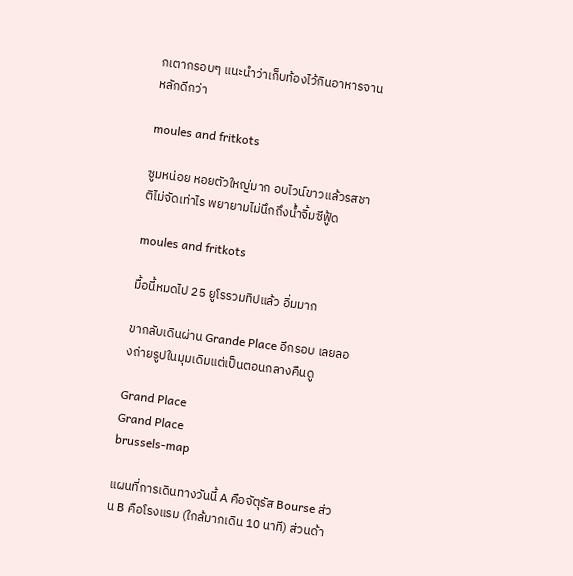กเตากรอบๆ แนะนำว่าเก็บท้องไว้กินอาหารจานหลักดีกว่า

moules and fritkots

ซูมหน่อย หอยตัวใหญ่มาก อบไวน์ขาวแล้วรสชาติไม่จัดเท่าไร พยายามไม่นึกถึงน้ำจิ้มซีฟู้ด

moules and fritkots

มื้อนี้หมดไป 25 ยูโรรวมทิปแล้ว อิ่มมาก

ขากลับเดินผ่าน Grande Place อีกรอบ เลยลองถ่ายรูปในมุมเดิมแต่เป็นตอนกลางคืนดู

Grand Place
Grand Place
brussels-map

แผนที่การเดินทางวันนี้ A คือจัตุรัส Bourse ส่วน B คือโรงแรม (ใกล้มากเดิน 10 นาที) ส่วนด้า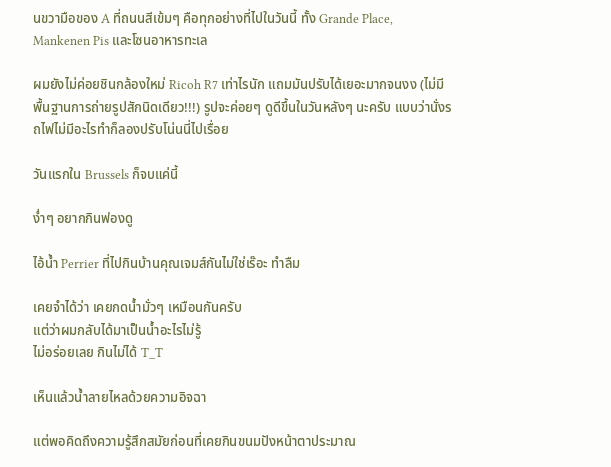นขวามือของ A ที่ถนนสีเข้มๆ คือทุกอย่างที่ไปในวันนี้ ทั้ง Grande Place, Mankenen Pis และโซนอาหารทะเล

ผมยังไม่ค่อยชินกล้องใหม่ Ricoh R7 เท่าไรนัก แถมมันปรับได้เยอะมากจนงง (ไม่มีพื้นฐานการถ่ายรูปสักนิดเดียว!!!) รูปจะค่อยๆ ดูดีขึ้นในวันหลังๆ นะครับ แบบว่านั่งรถไฟไม่มีอะไรทำก็ลองปรับโน่นนี่ไปเรื่อย

วันแรกใน Brussels ก็จบแค่นี้

ง่ำๆ อยากกินฟองดู

ไอ้น้ำ Perrier ที่ไปกินบ้านคุณเจมส์กันไม่ใช่เร๊อะ ทำลืม

เคยจำได้ว่า เคยกดน้ำมั่วๆ เหมือนกันครับ
แต่ว่าผมกลับได้มาเป็นน้ำอะไรไม่รู้
ไม่อร่อยเลย กินไม่ได้ T_T

เห็นแล้วน้ำลายไหลด้วยความอิจฉา

แต่พอคิดถึงความรู้สึกสมัยก่อนที่เคยกินขนมปังหน้าตาประมาณ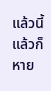แล้วนี้แล้วก็หาย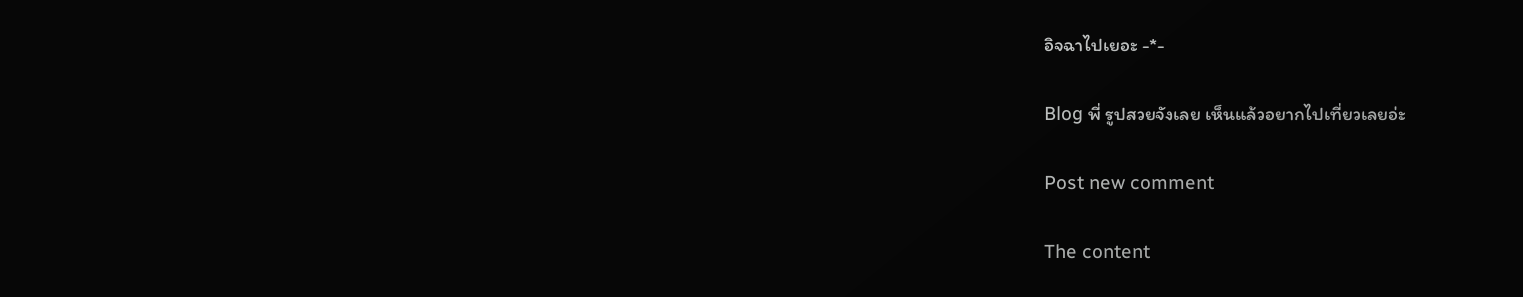อิจฉาไปเยอะ -*-

Blog พี่ รูปสวยจังเลย เห็นแล้วอยากไปเที่ยวเลยอ่ะ

Post new comment

The content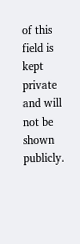of this field is kept private and will not be shown publicly.